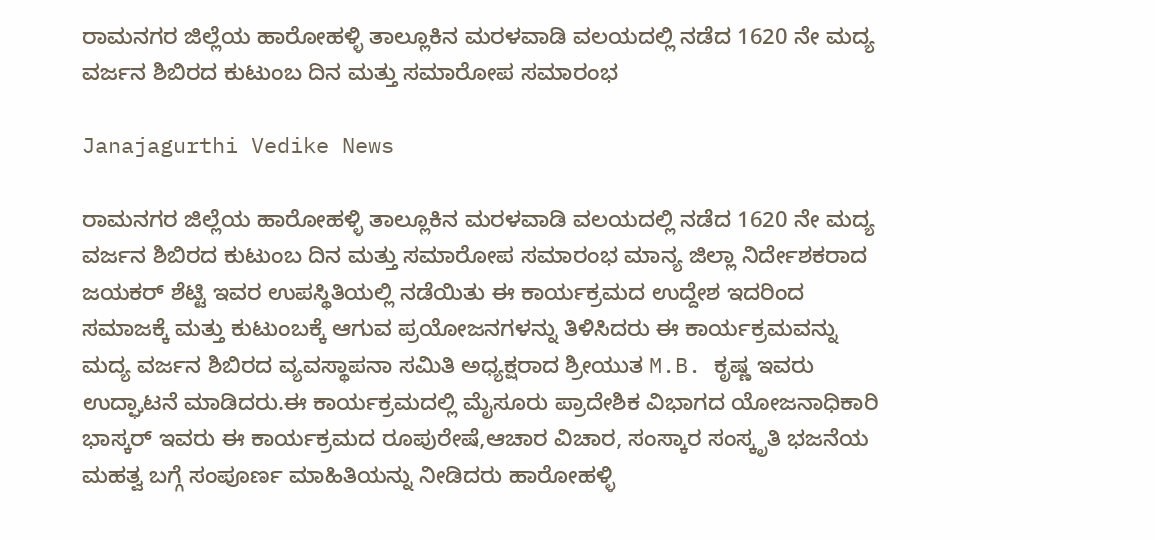ರಾಮನಗರ ಜಿಲ್ಲೆಯ ಹಾರೋಹಳ್ಳಿ ತಾಲ್ಲೂಕಿನ ಮರಳವಾಡಿ ವಲಯದಲ್ಲಿ ನಡೆದ 1620 ನೇ ಮದ್ಯ ವರ್ಜನ ಶಿಬಿರದ ಕುಟುಂಬ ದಿನ ಮತ್ತು ಸಮಾರೋಪ ಸಮಾರಂಭ

Janajagurthi Vedike News

ರಾಮನಗರ ಜಿಲ್ಲೆಯ ಹಾರೋಹಳ್ಳಿ ತಾಲ್ಲೂಕಿನ ಮರಳವಾಡಿ ವಲಯದಲ್ಲಿ ನಡೆದ 1620 ನೇ ಮದ್ಯ ವರ್ಜನ ಶಿಬಿರದ ಕುಟುಂಬ ದಿನ ಮತ್ತು ಸಮಾರೋಪ ಸಮಾರಂಭ ಮಾನ್ಯ ಜಿಲ್ಲಾ ನಿರ್ದೇಶಕರಾದ ಜಯಕರ್ ಶೆಟ್ಟಿ ಇವರ ಉಪಸ್ಥಿತಿಯಲ್ಲಿ ನಡೆಯಿತು ಈ ಕಾರ್ಯಕ್ರಮದ ಉದ್ದೇಶ ಇದರಿಂದ ಸಮಾಜಕ್ಕೆ ಮತ್ತು ಕುಟುಂಬಕ್ಕೆ ಆಗುವ ಪ್ರಯೋಜನಗಳನ್ನು ತಿಳಿಸಿದರು ಈ ಕಾರ್ಯಕ್ರಮವನ್ನು ಮದ್ಯ ವರ್ಜನ ಶಿಬಿರದ ವ್ಯವಸ್ಥಾಪನಾ ಸಮಿತಿ ಅಧ್ಯಕ್ಷರಾದ ಶ್ರೀಯುತ M.B. ಕೃಷ್ಣ ಇವರು ಉದ್ಘಾಟನೆ ಮಾಡಿದರು.ಈ ಕಾರ್ಯಕ್ರಮದಲ್ಲಿ ಮೈಸೂರು ಪ್ರಾದೇಶಿಕ ವಿಭಾಗದ ಯೋಜನಾಧಿಕಾರಿ ಭಾಸ್ಕರ್ ಇವರು ಈ ಕಾರ್ಯಕ್ರಮದ ರೂಪುರೇಷೆ,ಆಚಾರ ವಿಚಾರ, ಸಂಸ್ಕಾರ ಸಂಸ್ಕೃತಿ ಭಜನೆಯ ಮಹತ್ವ ಬಗ್ಗೆ ಸಂಪೂರ್ಣ ಮಾಹಿತಿಯನ್ನು ನೀಡಿದರು ಹಾರೋಹಳ್ಳಿ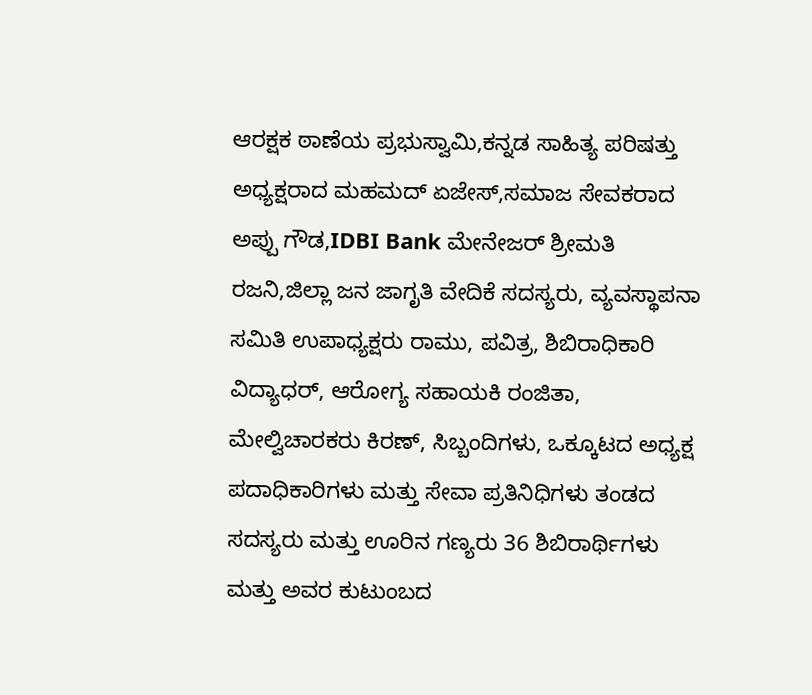ಆರಕ್ಷಕ ಠಾಣೆಯ ಪ್ರಭುಸ್ವಾಮಿ,ಕನ್ನಡ ಸಾಹಿತ್ಯ ಪರಿಷತ್ತು ಅಧ್ಯಕ್ಷರಾದ ಮಹಮದ್ ಏಜೇಸ್,ಸಮಾಜ ಸೇವಕರಾದ ಅಪ್ಪು ಗೌಡ,IDBI Bank ಮೇನೇಜರ್ ಶ್ರೀಮತಿ ರಜನಿ,ಜಿಲ್ಲಾ ಜನ ಜಾಗೃತಿ ವೇದಿಕೆ ಸದಸ್ಯರು, ವ್ಯವಸ್ಥಾಪನಾ ಸಮಿತಿ ಉಪಾಧ್ಯಕ್ಷರು ರಾಮು, ಪವಿತ್ರ, ಶಿಬಿರಾಧಿಕಾರಿ ವಿದ್ಯಾಧರ್, ಆರೋಗ್ಯ ಸಹಾಯಕಿ ರಂಜಿತಾ, ಮೇಲ್ವಿಚಾರಕರು ಕಿರಣ್, ಸಿಬ್ಬಂದಿಗಳು, ಒಕ್ಕೂಟದ ಅಧ್ಯಕ್ಷ ಪದಾಧಿಕಾರಿಗಳು ಮತ್ತು ಸೇವಾ ಪ್ರತಿನಿಧಿಗಳು ತಂಡದ ಸದಸ್ಯರು ಮತ್ತು ಊರಿನ ಗಣ್ಯರು 36 ಶಿಬಿರಾರ್ಥಿಗಳು ಮತ್ತು ಅವರ ಕುಟುಂಬದ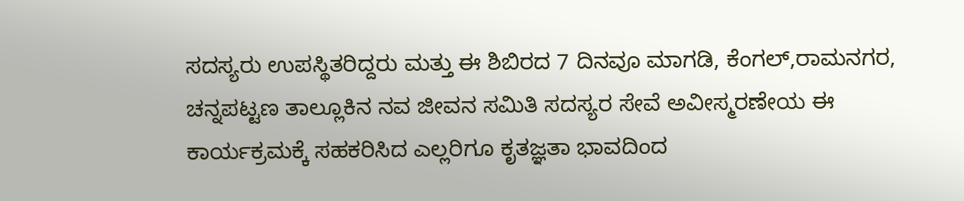ಸದಸ್ಯರು ಉಪಸ್ಥಿತರಿದ್ದರು ಮತ್ತು ಈ ಶಿಬಿರದ 7 ದಿನವೂ ಮಾಗಡಿ, ಕೆಂಗಲ್,ರಾಮನಗರ, ಚನ್ನಪಟ್ಟಣ ತಾಲ್ಲೂಕಿನ ನವ ಜೀವನ ಸಮಿತಿ ಸದಸ್ಯರ ಸೇವೆ ಅವೀಸ್ಮರಣೇಯ ಈ ಕಾರ್ಯಕ್ರಮಕ್ಕೆ ಸಹಕರಿಸಿದ ಎಲ್ಲರಿಗೂ ಕೃತಜ್ಞತಾ ಭಾವದಿಂದ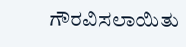ಗೌರವಿಸಲಾಯಿತು